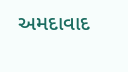અમદાવાદ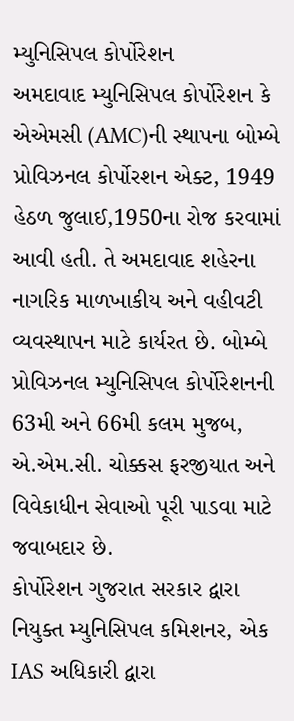મ્યુનિસિપલ કોર્પોરેશન
અમદાવાદ મ્યુનિસિપલ કોર્પોરેશન કે એએમસી (AMC)ની સ્થાપના બોમ્બે પ્રોવિઝનલ કોર્પોરશન એક્ટ, 1949 હેઠળ જુલાઈ,1950ના રોજ કરવામાં આવી હતી. તે અમદાવાદ શહેરના નાગરિક માળખાકીય અને વહીવટી વ્યવસ્થાપન માટે કાર્યરત છે. બોમ્બે પ્રોવિઝનલ મ્યુનિસિપલ કોર્પોરેશનની 63મી અને 66મી કલમ મુજબ, એ.એમ.સી. ચોક્કસ ફરજીયાત અને વિવેકાધીન સેવાઓ પૂરી પાડવા માટે જવાબદાર છે.
કોર્પોરેશન ગુજરાત સરકાર દ્વારા નિયુક્ત મ્યુનિસિપલ કમિશનર, એક IAS અધિકારી દ્વારા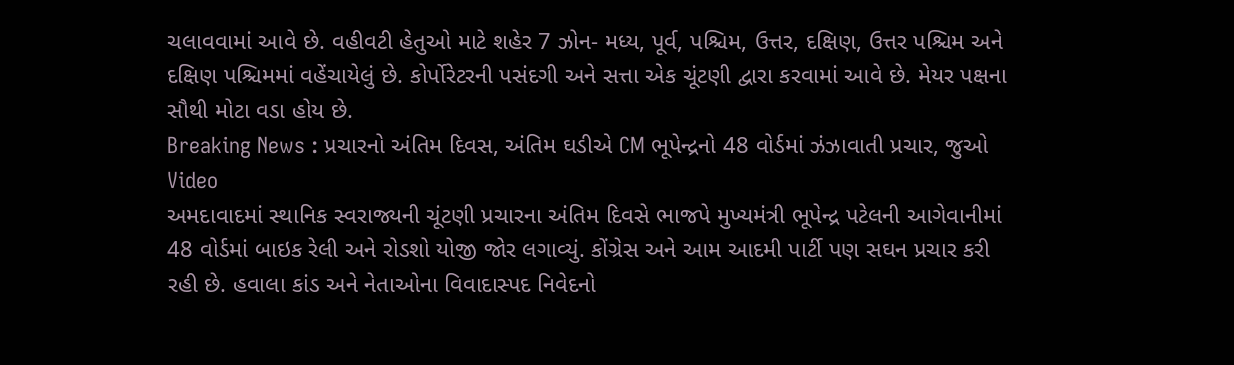ચલાવવામાં આવે છે. વહીવટી હેતુઓ માટે શહેર 7 ઝોન- મધ્ય, પૂર્વ, પશ્ચિમ, ઉત્તર, દક્ષિણ, ઉત્તર પશ્ચિમ અને દક્ષિણ પશ્ચિમમાં વહેંચાયેલું છે. કોર્પોરેટરની પસંદગી અને સત્તા એક ચૂંટણી દ્વારા કરવામાં આવે છે. મેયર પક્ષના સૌથી મોટા વડા હોય છે.
Breaking News : પ્રચારનો અંતિમ દિવસ, અંતિમ ઘડીએ CM ભૂપેન્દ્રનો 48 વોર્ડમાં ઝંઝાવાતી પ્રચાર, જુઓ Video
અમદાવાદમાં સ્થાનિક સ્વરાજ્યની ચૂંટણી પ્રચારના અંતિમ દિવસે ભાજપે મુખ્યમંત્રી ભૂપેન્દ્ર પટેલની આગેવાનીમાં 48 વોર્ડમાં બાઇક રેલી અને રોડશો યોજી જોર લગાવ્યું. કોંગ્રેસ અને આમ આદમી પાર્ટી પણ સઘન પ્રચાર કરી રહી છે. હવાલા કાંડ અને નેતાઓના વિવાદાસ્પદ નિવેદનો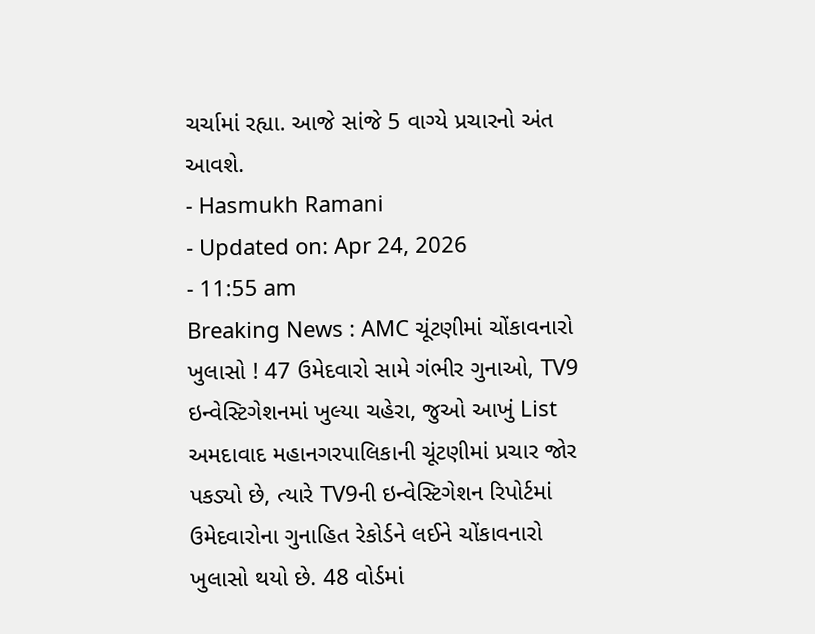ચર્ચામાં રહ્યા. આજે સાંજે 5 વાગ્યે પ્રચારનો અંત આવશે.
- Hasmukh Ramani
- Updated on: Apr 24, 2026
- 11:55 am
Breaking News : AMC ચૂંટણીમાં ચોંકાવનારો ખુલાસો ! 47 ઉમેદવારો સામે ગંભીર ગુનાઓ, TV9 ઇન્વેસ્ટિગેશનમાં ખુલ્યા ચહેરા, જુઓ આખું List
અમદાવાદ મહાનગરપાલિકાની ચૂંટણીમાં પ્રચાર જોર પકડ્યો છે, ત્યારે TV9ની ઇન્વેસ્ટિગેશન રિપોર્ટમાં ઉમેદવારોના ગુનાહિત રેકોર્ડને લઈને ચોંકાવનારો ખુલાસો થયો છે. 48 વોર્ડમાં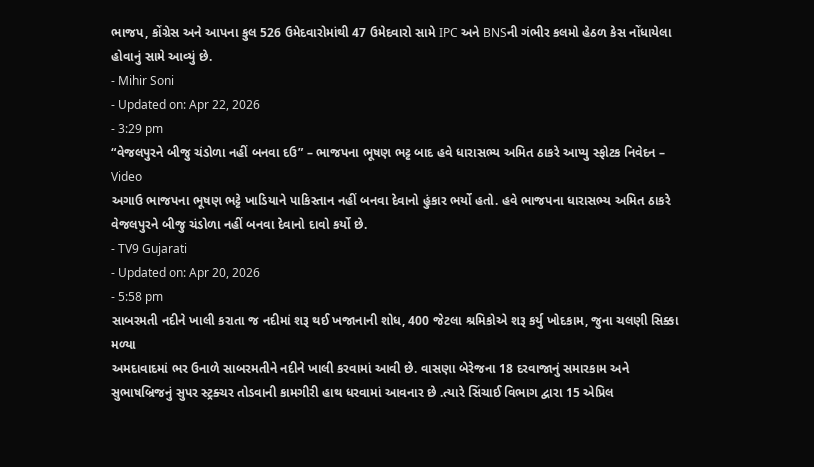ભાજપ, કોંગ્રેસ અને આપના કુલ 526 ઉમેદવારોમાંથી 47 ઉમેદવારો સામે IPC અને BNSની ગંભીર કલમો હેઠળ કેસ નોંધાયેલા હોવાનું સામે આવ્યું છે.
- Mihir Soni
- Updated on: Apr 22, 2026
- 3:29 pm
“વેજલપુરને બીજુ ચંડોળા નહીં બનવા દઉ” – ભાજપના ભૂષણ ભટ્ટ બાદ હવે ધારાસભ્ય અમિત ઠાકરે આપ્યુ સ્ફોટક નિવેદન – Video
અગાઉ ભાજપના ભૂષણ ભટ્ટે ખાડિયાને પાકિસ્તાન નહીં બનવા દેવાનો હુંકાર ભર્યો હતો. હવે ભાજપના ધારાસભ્ય અમિત ઠાકરે વેજલપુરને બીજુ ચંડોળા નહીં બનવા દેવાનો દાવો કર્યો છે.
- TV9 Gujarati
- Updated on: Apr 20, 2026
- 5:58 pm
સાબરમતી નદીને ખાલી કરાતા જ નદીમાં શરૂ થઈ ખજાનાની શોધ, 400 જેટલા શ્રમિકોએ શરૂ કર્યુ ખોદકામ, જુના ચલણી સિક્કા મળ્યા
અમદાવાદમાં ભર ઉનાળે સાબરમતીને નદીને ખાલી કરવામાં આવી છે. વાસણા બેરેજના 18 દરવાજાનું સમારકામ અને સુભાષબ્રિજનું સુપર સ્ટ્રક્ચર તોડવાની કામગીરી હાથ ધરવામાં આવનાર છે .ત્યારે સિંચાઈ વિભાગ દ્વારા 15 એપ્રિલ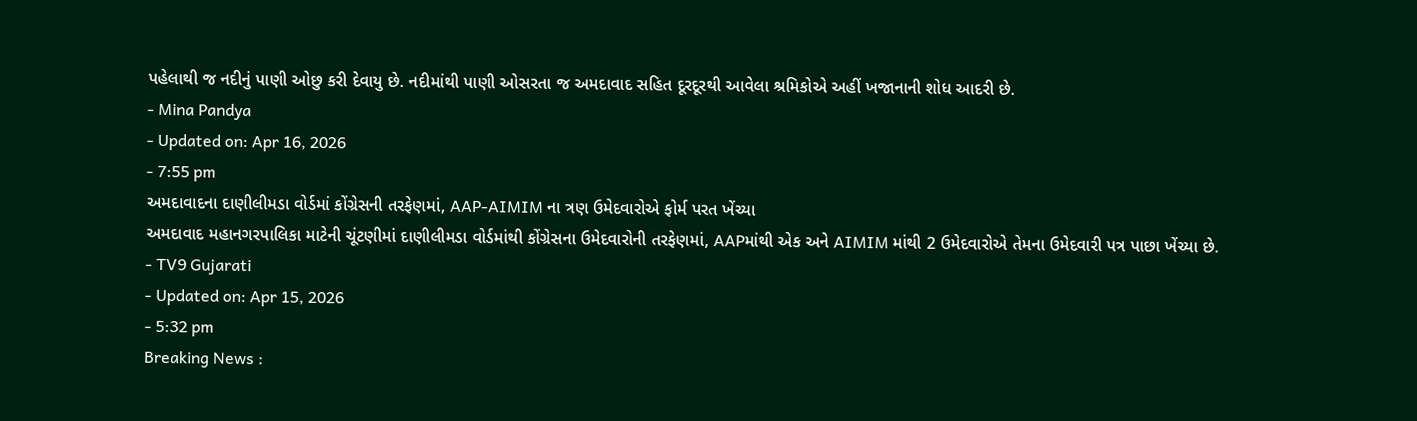પહેલાથી જ નદીનું પાણી ઓછુ કરી દેવાયુ છે. નદીમાંથી પાણી ઓસરતા જ અમદાવાદ સહિત દૂરદૂરથી આવેલા શ્રમિકોએ અહીં ખજાનાની શોધ આદરી છે.
- Mina Pandya
- Updated on: Apr 16, 2026
- 7:55 pm
અમદાવાદના દાણીલીમડા વોર્ડમાં કોંગ્રેસની તરફેણમાં, AAP-AIMIM ના ત્રણ ઉમેદવારોએ ફોર્મ પરત ખેંચ્યા
અમદાવાદ મહાનગરપાલિકા માટેની ચૂંટણીમાં દાણીલીમડા વોર્ડમાંથી કોંગ્રેસના ઉમેદવારોની તરફેણમાં, AAPમાંથી એક અને AIMIM માંથી 2 ઉમેદવારોએ તેમના ઉમેદવારી પત્ર પાછા ખેંચ્યા છે.
- TV9 Gujarati
- Updated on: Apr 15, 2026
- 5:32 pm
Breaking News :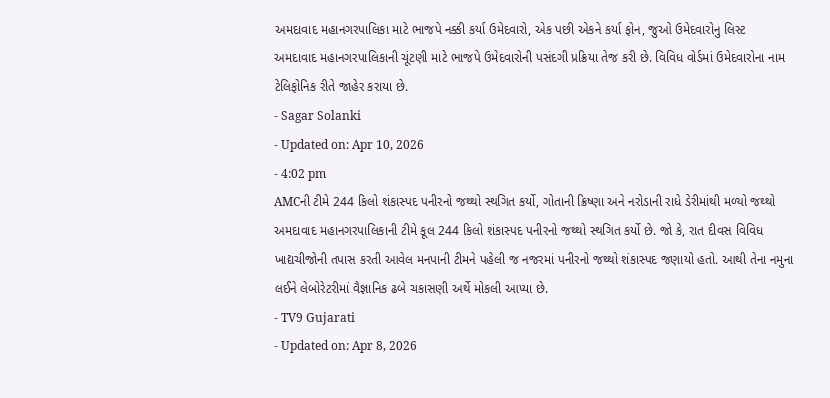અમદાવાદ મહાનગરપાલિકા માટે ભાજપે નક્કી કર્યા ઉમેદવારો, એક પછી એકને કર્યા ફોન, જુઓ ઉમેદવારોનુ લિસ્ટ
અમદાવાદ મહાનગરપાલિકાની ચૂંટણી માટે ભાજપે ઉમેદવારોની પસંદગી પ્રક્રિયા તેજ કરી છે. વિવિધ વોર્ડમાં ઉમેદવારોના નામ ટેલિફોનિક રીતે જાહેર કરાયા છે.
- Sagar Solanki
- Updated on: Apr 10, 2026
- 4:02 pm
AMCની ટીમે 244 કિલો શંકાસ્પદ પનીરનો જથ્થો સ્થગિત કર્યો, ગોતાની ક્રિષ્ણા અને નરોડાની રાધે ડેરીમાંથી મળ્યો જથ્થો
અમદાવાદ મહાનગરપાલિકાની ટીમે કૂલ 244 કિલો શંકાસ્પદ પનીરનો જથ્થો સ્થગિત કર્યો છે. જો કે, રાત દીવસ વિવિધ ખાદ્યચીજોની તપાસ કરતી આવેલ મનપાની ટીમને પહેલી જ નજરમાં પનીરનો જથ્થો શંકાસ્પદ જણાયો હતો. આથી તેના નમુના લઈને લેબોરેટરીમાં વૈજ્ઞાનિક ઢબે ચકાસણી અર્થે મોકલી આપ્યા છે.
- TV9 Gujarati
- Updated on: Apr 8, 2026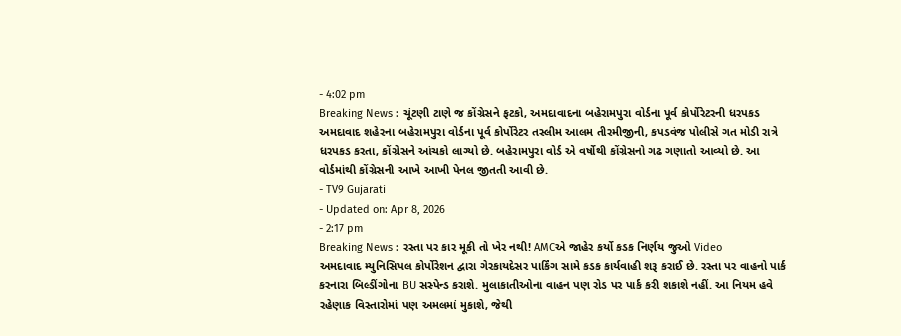- 4:02 pm
Breaking News : ચૂંટણી ટાણે જ કોંગ્રેસને ફટકો, અમદાવાદના બહેરામપુરા વોર્ડના પૂર્વ કોર્પોરેટરની ધરપકડ
અમદાવાદ શહેરના બહેરામપુરા વોર્ડના પૂર્વ કોર્પોરેટર તસ્લીમ આલમ તીરમીજીની, કપડવંજ પોલીસે ગત મોડી રાત્રે ધરપકડ કરતા, કોંગ્રેસને આંચકો લાગ્યો છે. બહેરામપુરા વોર્ડ એ વર્ષોથી કોંગ્રેસનો ગઢ ગણાતો આવ્યો છે. આ વોર્ડમાંથી કોંગ્રેસની આખે આખી પેનલ જીતતી આવી છે.
- TV9 Gujarati
- Updated on: Apr 8, 2026
- 2:17 pm
Breaking News : રસ્તા પર કાર મૂકી તો ખેર નથી! AMCએ જાહેર કર્યો કડક નિર્ણય જુઓ Video
અમદાવાદ મ્યુનિસિપલ કોર્પોરેશન દ્વારા ગેરકાયદેસર પાર્કિંગ સામે કડક કાર્યવાહી શરૂ કરાઈ છે. રસ્તા પર વાહનો પાર્ક કરનારા બિલ્ડીંગોના BU સસ્પેન્ડ કરાશે. મુલાકાતીઓના વાહન પણ રોડ પર પાર્ક કરી શકાશે નહીં. આ નિયમ હવે રહેણાક વિસ્તારોમાં પણ અમલમાં મુકાશે, જેથી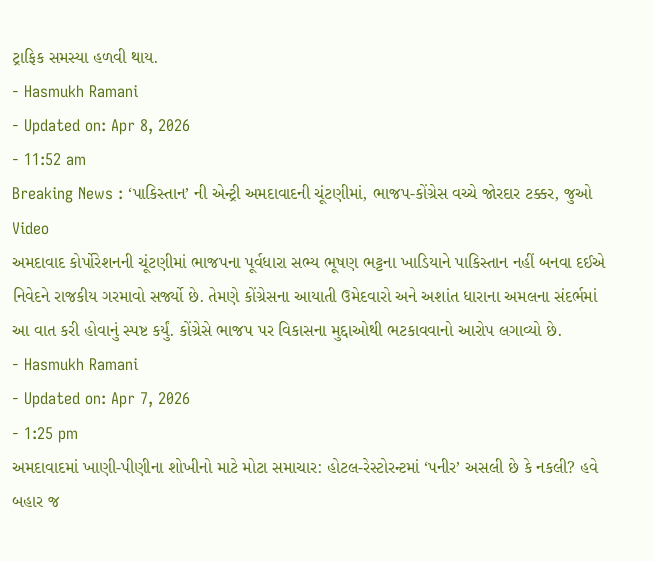ટ્રાફિક સમસ્યા હળવી થાય.
- Hasmukh Ramani
- Updated on: Apr 8, 2026
- 11:52 am
Breaking News : ‘પાકિસ્તાન’ ની એન્ટ્રી અમદાવાદની ચૂંટણીમાં, ભાજપ-કોંગ્રેસ વચ્ચે જોરદાર ટક્કર, જુઓ Video
અમદાવાદ કોર્પોરેશનની ચૂંટણીમાં ભાજપના પૂર્વધારા સભ્ય ભૂષણ ભટ્ટના ખાડિયાને પાકિસ્તાન નહીં બનવા દઈએ નિવેદને રાજકીય ગરમાવો સર્જ્યો છે. તેમણે કોંગ્રેસના આયાતી ઉમેદવારો અને અશાંત ધારાના અમલના સંદર્ભમાં આ વાત કરી હોવાનું સ્પષ્ટ કર્યું. કોંગ્રેસે ભાજપ પર વિકાસના મુદ્દાઓથી ભટકાવવાનો આરોપ લગાવ્યો છે.
- Hasmukh Ramani
- Updated on: Apr 7, 2026
- 1:25 pm
અમદાવાદમાં ખાણી-પીણીના શોખીનો માટે મોટા સમાચાર: હોટલ-રેસ્ટોરન્ટમાં ‘પનીર’ અસલી છે કે નકલી? હવે બહાર જ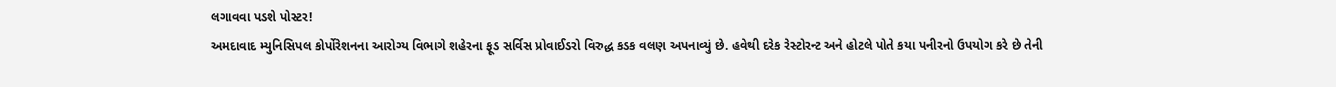લગાવવા પડશે પોસ્ટર!
અમદાવાદ મ્યુનિસિપલ કોર્પોરેશનના આરોગ્ય વિભાગે શહેરના ફૂડ સર્વિસ પ્રોવાઈડરો વિરુદ્ધ કડક વલણ અપનાવ્યું છે. હવેથી દરેક રેસ્ટોરન્ટ અને હોટલે પોતે કયા પનીરનો ઉપયોગ કરે છે તેની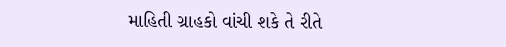માહિતી ગ્રાહકો વાંચી શકે તે રીતે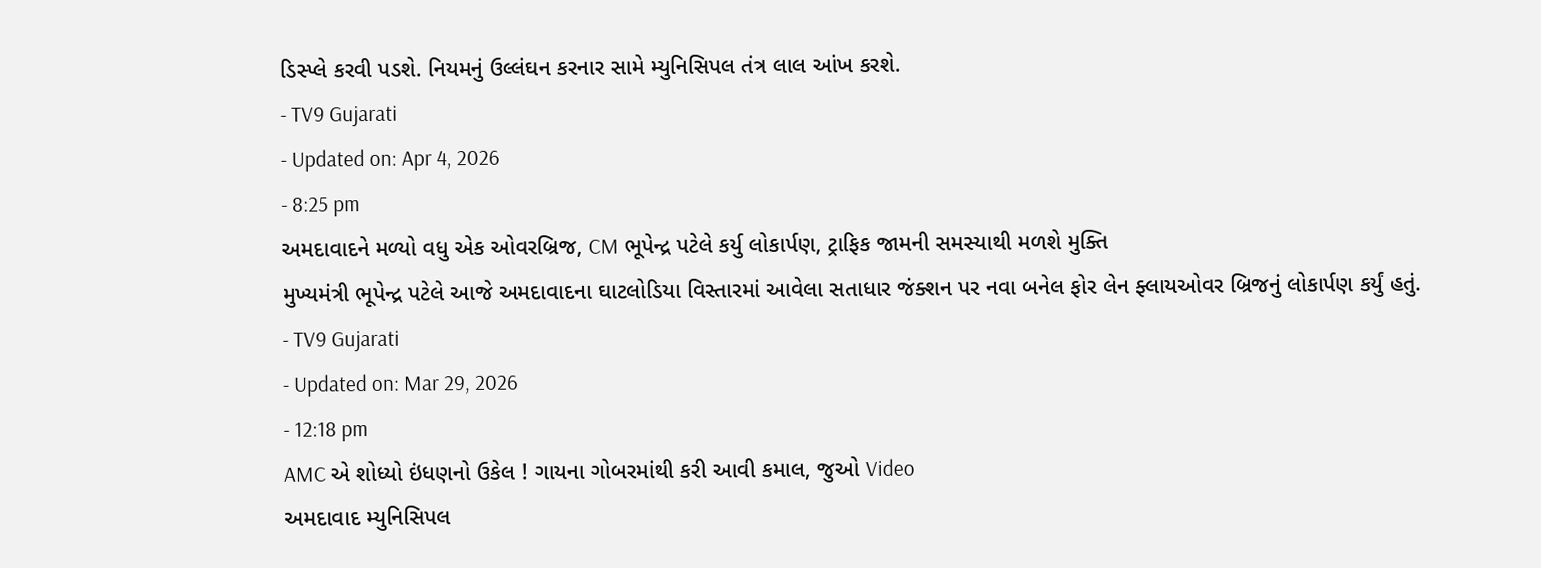ડિસ્પ્લે કરવી પડશે. નિયમનું ઉલ્લંઘન કરનાર સામે મ્યુનિસિપલ તંત્ર લાલ આંખ કરશે.
- TV9 Gujarati
- Updated on: Apr 4, 2026
- 8:25 pm
અમદાવાદને મળ્યો વધુ એક ઓવરબ્રિજ, CM ભૂપેન્દ્ર પટેલે કર્યુ લોકાર્પણ, ટ્રાફિક જામની સમસ્યાથી મળશે મુક્તિ
મુખ્યમંત્રી ભૂપેન્દ્ર પટેલે આજે અમદાવાદના ઘાટલોડિયા વિસ્તારમાં આવેલા સતાધાર જંક્શન પર નવા બનેલ ફોર લેન ફ્લાયઓવર બ્રિજનું લોકાર્પણ કર્યું હતું.
- TV9 Gujarati
- Updated on: Mar 29, 2026
- 12:18 pm
AMC એ શોધ્યો ઇંધણનો ઉકેલ ! ગાયના ગોબરમાંથી કરી આવી કમાલ, જુઓ Video
અમદાવાદ મ્યુનિસિપલ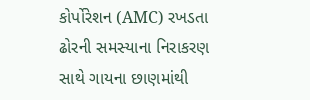કોર્પોરેશન (AMC) રખડતા ઢોરની સમસ્યાના નિરાકરણ સાથે ગાયના છાણમાંથી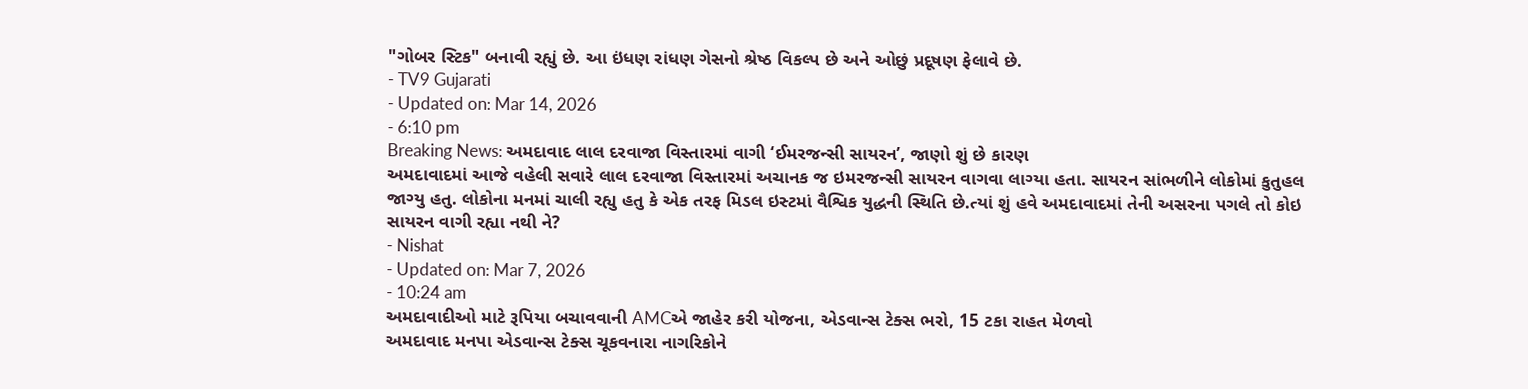"ગોબર સ્ટિક" બનાવી રહ્યું છે. આ ઇંધણ રાંધણ ગેસનો શ્રેષ્ઠ વિકલ્પ છે અને ઓછું પ્રદૂષણ ફેલાવે છે.
- TV9 Gujarati
- Updated on: Mar 14, 2026
- 6:10 pm
Breaking News: અમદાવાદ લાલ દરવાજા વિસ્તારમાં વાગી ‘ઈમરજન્સી સાયરન’, જાણો શું છે કારણ
અમદાવાદમાં આજે વહેલી સવારે લાલ દરવાજા વિસ્તારમાં અચાનક જ ઇમરજન્સી સાયરન વાગવા લાગ્યા હતા. સાયરન સાંભળીને લોકોમાં કુતુહલ જાગ્યુ હતુ. લોકોના મનમાં ચાલી રહ્યુ હતુ કે એક તરફ મિડલ ઇસ્ટમાં વૈશ્વિક યુદ્ધની સ્થિતિ છે.ત્યાં શું હવે અમદાવાદમાં તેની અસરના પગલે તો કોઇ સાયરન વાગી રહ્યા નથી ને?
- Nishat
- Updated on: Mar 7, 2026
- 10:24 am
અમદાવાદીઓ માટે રૂપિયા બચાવવાની AMCએ જાહેર કરી યોજના, એડવાન્સ ટેક્સ ભરો, 15 ટકા રાહત મેળવો
અમદાવાદ મનપા એડવાન્સ ટેક્સ ચૂકવનારા નાગરિકોને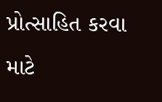પ્રોત્સાહિત કરવા માટે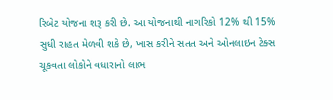રિબેટ યોજના શરૂ કરી છે. આ યોજનાથી નાગરિકો 12% થી 15% સુધી રાહત મેળવી શકે છે, ખાસ કરીને સતત અને ઓનલાઇન ટેક્સ ચૂકવતા લોકોને વધારાનો લાભ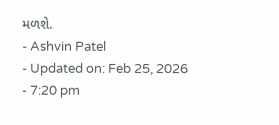મળશે.
- Ashvin Patel
- Updated on: Feb 25, 2026
- 7:20 pm